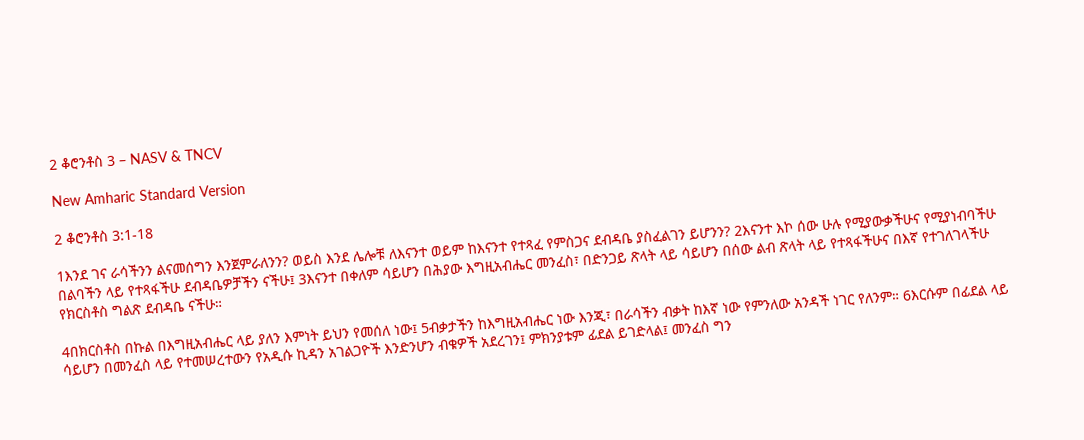2 ቆሮንቶስ 3 – NASV & TNCV

New Amharic Standard Version

2 ቆሮንቶስ 3:1-18

1እንደ ገና ራሳችንን ልናመሰግን እንጀምራለንን? ወይስ እንደ ሌሎቹ ለእናንተ ወይም ከእናንተ የተጻፈ የምስጋና ደብዳቤ ያስፈልገን ይሆንን? 2እናንተ እኮ ሰው ሁሉ የሚያውቃችሁና የሚያነብባችሁ በልባችን ላይ የተጻፋችሁ ደብዳቤዎቻችን ናችሁ፤ 3እናንተ በቀለም ሳይሆን በሕያው እግዚአብሔር መንፈስ፣ በድንጋይ ጽላት ላይ ሳይሆን በሰው ልብ ጽላት ላይ የተጻፋችሁና በእኛ የተገለገላችሁ የክርስቶስ ግልጽ ደብዳቤ ናችሁ።

4በክርስቶስ በኩል በእግዚአብሔር ላይ ያለን እምነት ይህን የመሰለ ነው፤ 5ብቃታችን ከእግዚአብሔር ነው እንጂ፣ በራሳችን ብቃት ከእኛ ነው የምንለው አንዳች ነገር የለንም። 6እርሱም በፊደል ላይ ሳይሆን በመንፈስ ላይ የተመሠረተውን የአዲሱ ኪዳን አገልጋዮች እንድንሆን ብቁዎች አደረገን፤ ምክንያቱም ፊደል ይገድላል፤ መንፈስ ግን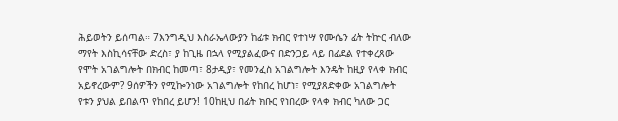ሕይወትን ይሰጣል። 7እንግዲህ እስራኤላውያን ከፊቱ ክብር የተነሣ የሙሴን ፊት ትኵር ብለው ማየት እስኪሳናቸው ድረስ፣ ያ ከጊዜ በኋላ የሚያልፈውና በድንጋይ ላይ በፊደል የተቀረጸው የሞት አገልግሎት በክብር ከመጣ፣ 8ታዲያ፣ የመንፈስ አገልግሎት እንዴት ከዚያ የላቀ ክብር አይኖረውም? 9ሰዎችን የሚኰንነው አገልግሎት የከበረ ከሆነ፣ የሚያጸድቀው አገልግሎት የቱን ያህል ይበልጥ የከበረ ይሆን! 10ከዚህ በፊት ክቡር የነበረው የላቀ ክብር ካለው ጋር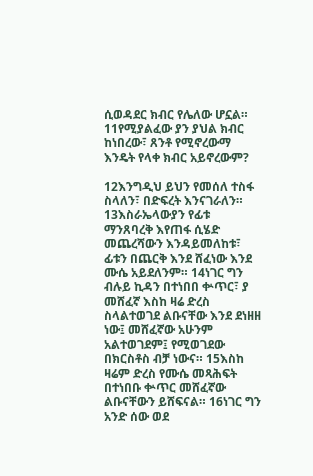ሲወዳደር ክብር የሌለው ሆኗል። 11የሚያልፈው ያን ያህል ክብር ከነበረው፣ ጸንቶ የሚኖረውማ እንዴት የላቀ ክብር አይኖረውም?

12እንግዲህ ይህን የመሰለ ተስፋ ስላለን፣ በድፍረት እንናገራለን። 13እስራኤላውያን የፊቱ ማንጸባረቅ እየጠፋ ሲሄድ መጨረሻውን እንዳይመለከቱ፣ ፊቱን በጨርቅ እንደ ሸፈነው እንደ ሙሴ አይደለንም። 14ነገር ግን ብሉይ ኪዳን በተነበበ ቍጥር፣ ያ መሸፈኛ እስከ ዛሬ ድረስ ስላልተወገደ ልቡናቸው እንደ ደነዘዘ ነው፤ መሸፈኛው አሁንም አልተወገደም፤ የሚወገደው በክርስቶስ ብቻ ነውና። 15እስከ ዛሬም ድረስ የሙሴ መጻሕፍት በተነበቡ ቍጥር መሸፈኛው ልቡናቸውን ይሸፍናል። 16ነገር ግን አንድ ሰው ወደ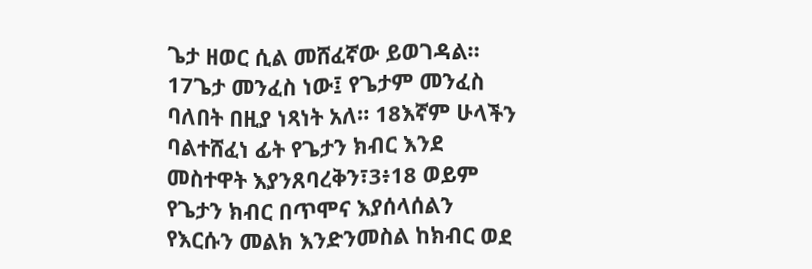ጌታ ዘወር ሲል መሸፈኛው ይወገዳል። 17ጌታ መንፈስ ነው፤ የጌታም መንፈስ ባለበት በዚያ ነጻነት አለ። 18እኛም ሁላችን ባልተሸፈነ ፊት የጌታን ክብር እንደ መስተዋት እያንጸባረቅን፣3፥18 ወይም የጌታን ክብር በጥሞና እያሰላሰልን የእርሱን መልክ እንድንመስል ከክብር ወደ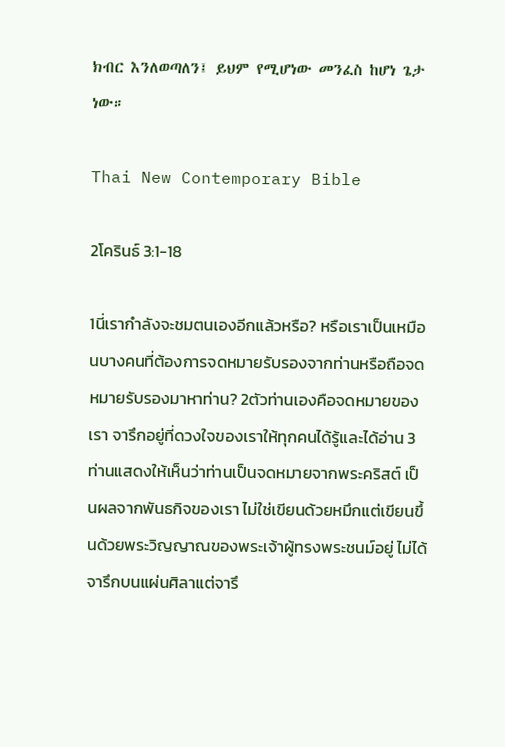ክብር እንለወጣለን፤ ይህም የሚሆነው መንፈስ ከሆነ ጌታ ነው።

Thai New Contemporary Bible

2โครินธ์ 3:1-18

1นี่เรากำลังจะชมตนเองอีกแล้วหรือ? หรือเราเป็นเหมือนบางคนที่ต้องการจดหมายรับรองจากท่านหรือถือจดหมายรับรองมาหาท่าน? 2ตัวท่านเองคือจดหมายของเรา จารึกอยู่ที่ดวงใจของเราให้ทุกคนได้รู้และได้อ่าน 3ท่านแสดงให้เห็นว่าท่านเป็นจดหมายจากพระคริสต์ เป็นผลจากพันธกิจของเรา ไม่ใช่เขียนด้วยหมึกแต่เขียนขึ้นด้วยพระวิญญาณของพระเจ้าผู้ทรงพระชนม์อยู่ ไม่ได้จารึกบนแผ่นศิลาแต่จารึ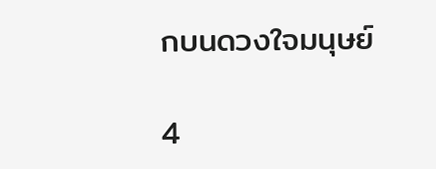กบนดวงใจมนุษย์

4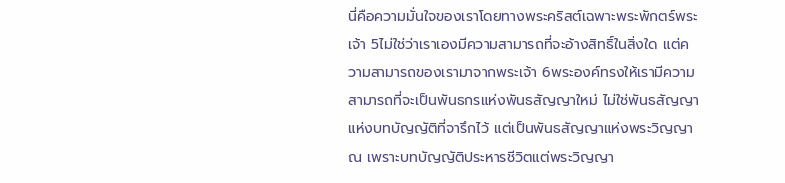นี่คือความมั่นใจของเราโดยทางพระคริสต์เฉพาะพระพักตร์พระเจ้า 5ไม่ใช่ว่าเราเองมีความสามารถที่จะอ้างสิทธิ์ในสิ่งใด แต่ความสามารถของเรามาจากพระเจ้า 6พระองค์ทรงให้เรามีความสามารถที่จะเป็นพันธกรแห่งพันธสัญญาใหม่ ไม่ใช่พันธสัญญาแห่งบทบัญญัติที่จารึกไว้ แต่เป็นพันธสัญญาแห่งพระวิญญาณ เพราะบทบัญญัติประหารชีวิตแต่พระวิญญา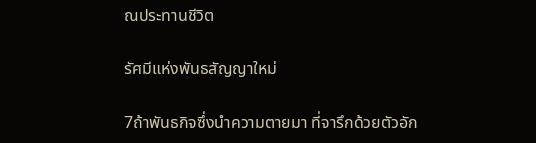ณประทานชีวิต

รัศมีแห่งพันธสัญญาใหม่

7ถ้าพันธกิจซึ่งนำความตายมา ที่จารึกด้วยตัวอัก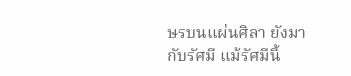ษรบนแผ่นศิลา ยังมากับรัศมี แม้รัศมีนี้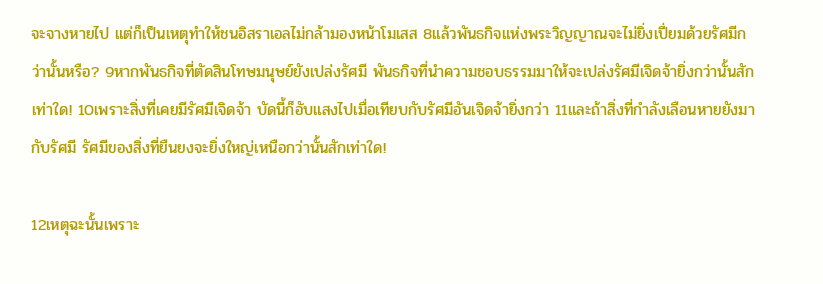จะจางหายไป แต่ก็เป็นเหตุทำให้ชนอิสราเอลไม่กล้ามองหน้าโมเสส 8แล้วพันธกิจแห่งพระวิญญาณจะไม่ยิ่งเปี่ยมด้วยรัศมีกว่านั้นหรือ? 9หากพันธกิจที่ตัดสินโทษมนุษย์ยังเปล่งรัศมี พันธกิจที่นำความชอบธรรมมาให้จะเปล่งรัศมีเจิดจ้ายิ่งกว่านั้นสักเท่าใด! 10เพราะสิ่งที่เคยมีรัศมีเจิดจ้า บัดนี้ก็อับแสงไปเมื่อเทียบกับรัศมีอันเจิดจ้ายิ่งกว่า 11และถ้าสิ่งที่กำลังเลือนหายยังมากับรัศมี รัศมีของสิ่งที่ยืนยงจะยิ่งใหญ่เหนือกว่านั้นสักเท่าใด!

12เหตุฉะนั้นเพราะ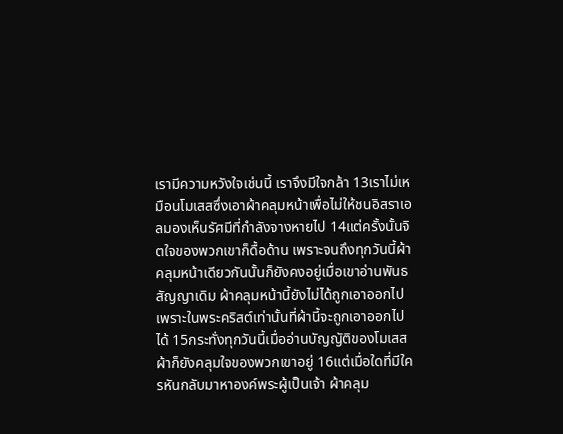เรามีความหวังใจเช่นนี้ เราจึงมีใจกล้า 13เราไม่เหมือนโมเสสซึ่งเอาผ้าคลุมหน้าเพื่อไม่ให้ชนอิสราเอลมองเห็นรัศมีที่กำลังจางหายไป 14แต่ครั้งนั้นจิตใจของพวกเขาก็ดื้อด้าน เพราะจนถึงทุกวันนี้ผ้าคลุมหน้าเดียวกันนั้นก็ยังคงอยู่เมื่อเขาอ่านพันธสัญญาเดิม ผ้าคลุมหน้านี้ยังไม่ได้ถูกเอาออกไป เพราะในพระคริสต์เท่านั้นที่ผ้านี้จะถูกเอาออกไปได้ 15กระทั่งทุกวันนี้เมื่ออ่านบัญญัติของโมเสส ผ้าก็ยังคลุมใจของพวกเขาอยู่ 16แต่เมื่อใดที่มีใครหันกลับมาหาองค์พระผู้เป็นเจ้า ผ้าคลุม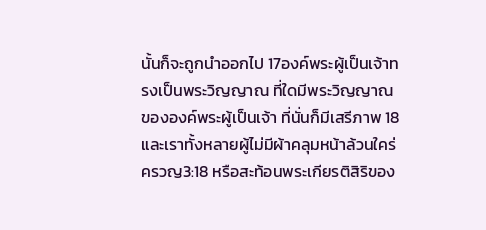นั้นก็จะถูกนำออกไป 17องค์พระผู้เป็นเจ้าทรงเป็นพระวิญญาณ ที่ใดมีพระวิญญาณขององค์พระผู้เป็นเจ้า ที่นั่นก็มีเสรีภาพ 18และเราทั้งหลายผู้ไม่มีผ้าคลุมหน้าล้วนใคร่ครวญ3:18 หรือสะท้อนพระเกียรติสิริของ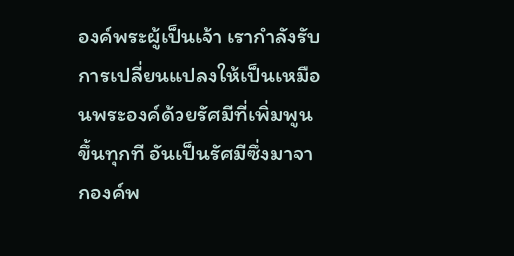องค์พระผู้เป็นเจ้า เรากำลังรับการเปลี่ยนแปลงให้เป็นเหมือนพระองค์ด้วยรัศมีที่เพิ่มพูนขึ้นทุกที อันเป็นรัศมีซึ่งมาจากองค์พ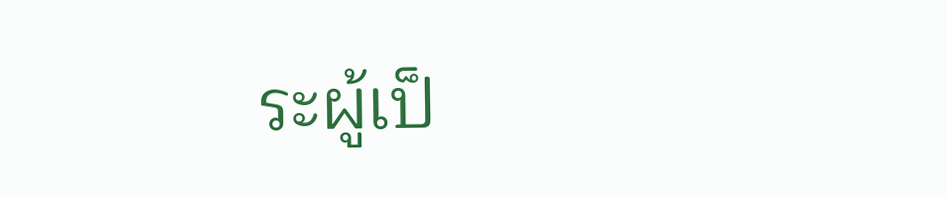ระผู้เป็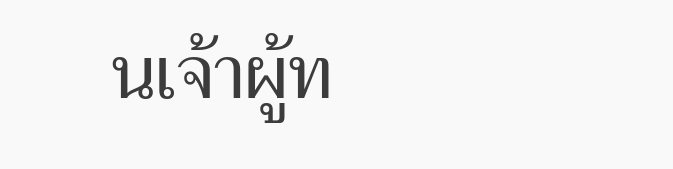นเจ้าผู้ท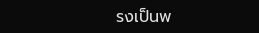รงเป็นพ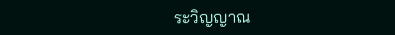ระวิญญาณ